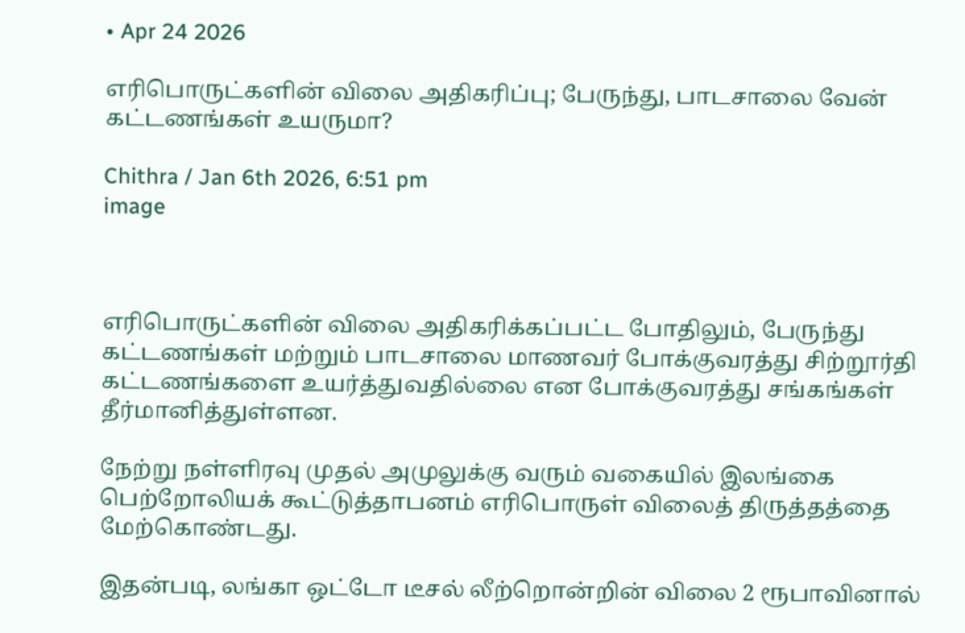• Apr 24 2026

எரிபொருட்களின் விலை அதிகரிப்பு; பேருந்து, பாடசாலை வேன் கட்டணங்கள் உயருமா?

Chithra / Jan 6th 2026, 6:51 pm
image



எரிபொருட்களின் விலை அதிகரிக்கப்பட்ட போதிலும், பேருந்து கட்டணங்கள் மற்றும் பாடசாலை மாணவர் போக்குவரத்து சிற்றூர்தி கட்டணங்களை உயர்த்துவதில்லை என போக்குவரத்து சங்கங்கள் தீர்மானித்துள்ளன.

நேற்று நள்ளிரவு முதல் அமுலுக்கு வரும் வகையில் இலங்கை பெற்றோலியக் கூட்டுத்தாபனம் எரிபொருள் விலைத் திருத்தத்தை மேற்கொண்டது.

இதன்படி, லங்கா ஒட்டோ டீசல் லீற்றொன்றின் விலை 2 ரூபாவினால்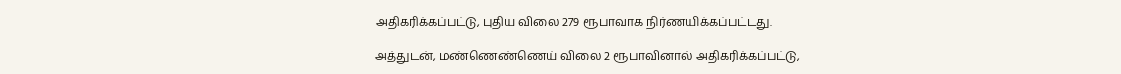அதிகரிக்கப்பட்டு, புதிய விலை 279 ரூபாவாக நிர்ணயிக்கப்பட்டது.

அத்துடன், மண்ணெண்ணெய் விலை 2 ரூபாவினால் அதிகரிக்கப்பட்டு,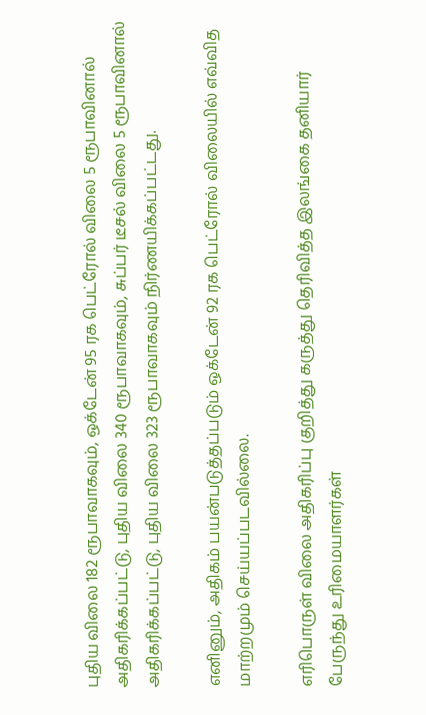புதிய விலை 182 ரூபாவாகவும், ஒக்டேன் 95 ரக பெட்ரோல் விலை 5 ரூபாவினால் அதிகரிக்கப்பட்டு, புதிய விலை 340 ரூபாவாகவும், சுப்பர் டீசல் விலை 5 ரூபாவினால் அதிகரிக்கப்பட்டு, புதிய விலை 323 ரூபாவாகவும் நிர்ணயிக்கப்பட்டது.

எனினும், அதிகம் பயன்படுத்தப்படும் ஒக்டேன் 92 ரக பெட்ரோல் விலையில் எவ்வித மாற்றமும் செய்யப்படவில்லை.

எரிபொருள் விலை அதிகரிப்பு குறித்து கருத்து தெரிவித்த இலங்கை தனியார் பேருந்து உரிமையாளர்கள்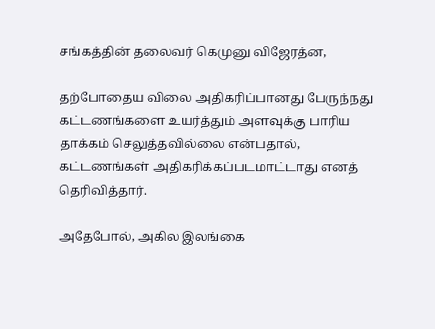சங்கத்தின் தலைவர் கெமுனு விஜேரத்ன,

தற்போதைய விலை அதிகரிப்பானது பேருந்நது கட்டணங்களை உயர்த்தும் அளவுக்கு பாரிய தாக்கம் செலுத்தவில்லை என்பதால், கட்டணங்கள் அதிகரிக்கப்படமாட்டாது எனத் தெரிவித்தார்.

அதேபோல், அகில இலங்கை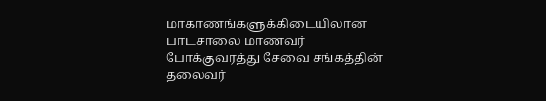மாகாணங்களுக்கிடையிலான பாடசாலை மாணவர் போக்குவரத்து சேவை சங்கத்தின் தலைவர்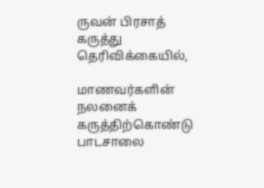ருவன் பிரசாத் கருத்து தெரிவிக்கையில்,

மாணவர்களின் நலனைக் கருத்திற்கொண்டு பாடசாலை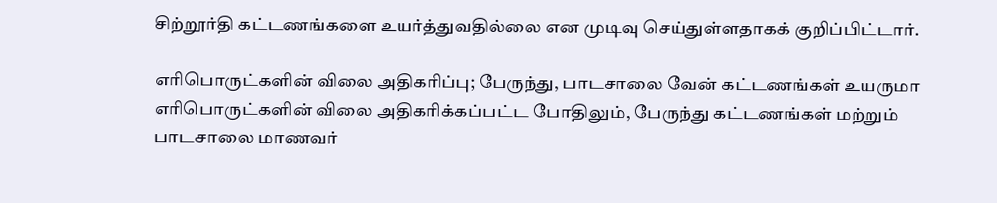சிற்றூர்தி கட்டணங்களை உயர்த்துவதில்லை என முடிவு செய்துள்ளதாகக் குறிப்பிட்டார்.

எரிபொருட்களின் விலை அதிகரிப்பு; பேருந்து, பாடசாலை வேன் கட்டணங்கள் உயருமா  எரிபொருட்களின் விலை அதிகரிக்கப்பட்ட போதிலும், பேருந்து கட்டணங்கள் மற்றும் பாடசாலை மாணவர்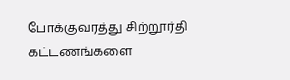போக்குவரத்து சிற்றூர்தி கட்டணங்களை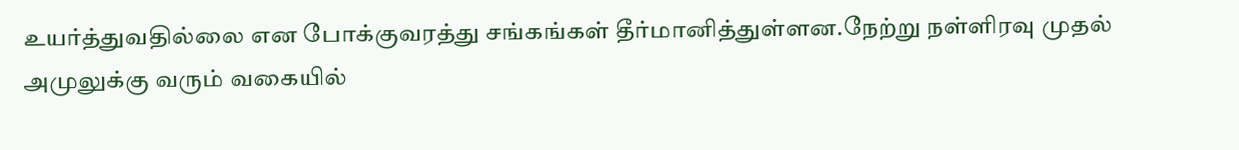உயர்த்துவதில்லை என போக்குவரத்து சங்கங்கள் தீர்மானித்துள்ளன.நேற்று நள்ளிரவு முதல் அமுலுக்கு வரும் வகையில்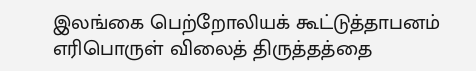இலங்கை பெற்றோலியக் கூட்டுத்தாபனம் எரிபொருள் விலைத் திருத்தத்தை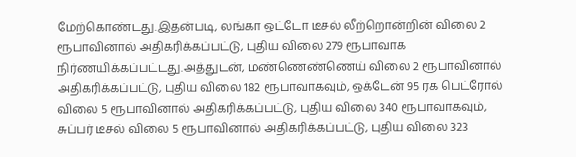மேற்கொண்டது.இதன்படி, லங்கா ஒட்டோ டீசல் லீற்றொன்றின் விலை 2 ரூபாவினால் அதிகரிக்கப்பட்டு, புதிய விலை 279 ரூபாவாக நிர்ணயிக்கப்பட்டது.அத்துடன், மண்ணெண்ணெய் விலை 2 ரூபாவினால் அதிகரிக்கப்பட்டு, புதிய விலை 182 ரூபாவாகவும், ஒக்டேன் 95 ரக பெட்ரோல் விலை 5 ரூபாவினால் அதிகரிக்கப்பட்டு, புதிய விலை 340 ரூபாவாகவும், சுப்பர் டீசல் விலை 5 ரூபாவினால் அதிகரிக்கப்பட்டு, புதிய விலை 323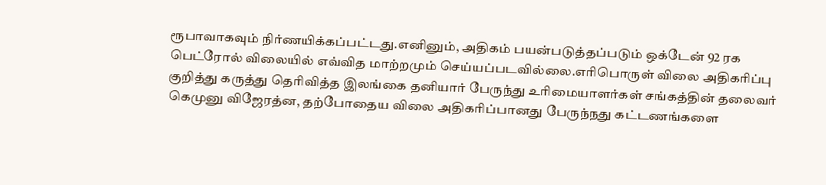ரூபாவாகவும் நிர்ணயிக்கப்பட்டது.எனினும், அதிகம் பயன்படுத்தப்படும் ஒக்டேன் 92 ரக பெட்ரோல் விலையில் எவ்வித மாற்றமும் செய்யப்படவில்லை.எரிபொருள் விலை அதிகரிப்பு குறித்து கருத்து தெரிவித்த இலங்கை தனியார் பேருந்து உரிமையாளர்கள் சங்கத்தின் தலைவர் கெமுனு விஜேரத்ன, தற்போதைய விலை அதிகரிப்பானது பேருந்நது கட்டணங்களை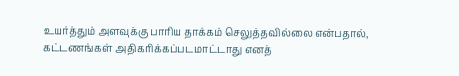உயர்த்தும் அளவுக்கு பாரிய தாக்கம் செலுத்தவில்லை என்பதால், கட்டணங்கள் அதிகரிக்கப்படமாட்டாது எனத்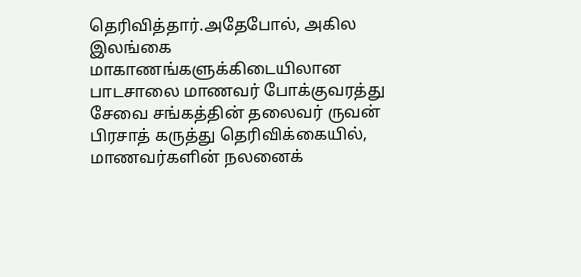தெரிவித்தார்.அதேபோல், அகில இலங்கை மாகாணங்களுக்கிடையிலான பாடசாலை மாணவர் போக்குவரத்து சேவை சங்கத்தின் தலைவர் ருவன் பிரசாத் கருத்து தெரிவிக்கையில், மாணவர்களின் நலனைக்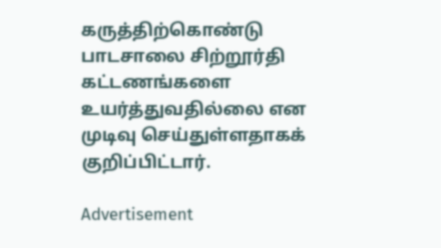கருத்திற்கொண்டு பாடசாலை சிற்றூர்தி கட்டணங்களை உயர்த்துவதில்லை என முடிவு செய்துள்ளதாகக் குறிப்பிட்டார்.

Advertisement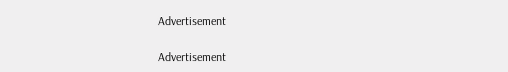Advertisement

Advertisement